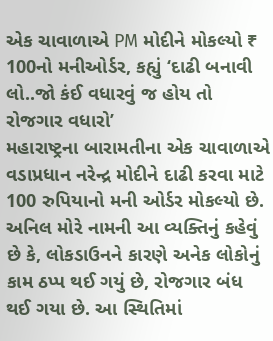એક ચાવાળાએ PM મોદીને મોકલ્યો ₹ 100નો મનીઓર્ડર, કહ્યું ‘દાઢી બનાવી લો..જો કંઈ વધારવું જ હોય તો રોજગાર વધારો’
મહારાષ્ટ્રના બારામતીના એક ચાવાળાએ વડાપ્રધાન નરેન્દ્ર મોદીને દાઢી કરવા માટે 100 રુપિયાનો મની ઓર્ડર મોકલ્યો છે. અનિલ મોરે નામની આ વ્યક્તિનું કહેવું છે કે, લોકડાઉનને કારણે અનેક લોકોનું કામ ઠપ્પ થઈ ગયું છે, રોજગાર બંધ થઈ ગયા છે. આ સ્થિતિમાં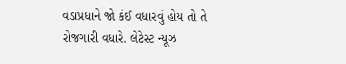વડાપ્રધાને જો કંઈ વધારવું હોય તો તે રોજગારી વધારે. લેટેસ્ટ ન્યૂઝ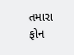તમારા ફોન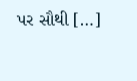પર સૌથી […]